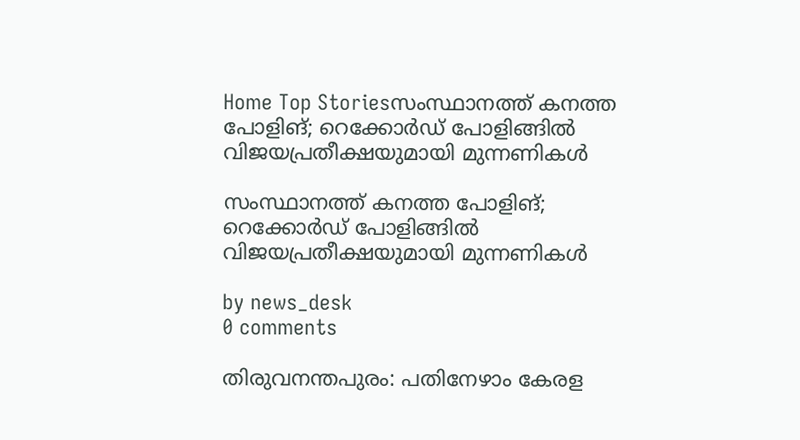Home Top Storiesസംസ്ഥാനത്ത് കനത്ത പോളിങ്; റെക്കോർഡ് പോളിങ്ങിൽ വിജയപ്രതീക്ഷയുമായി മുന്നണികൾ

സംസ്ഥാനത്ത് കനത്ത പോളിങ്; റെക്കോർഡ് പോളിങ്ങിൽ വിജയപ്രതീക്ഷയുമായി മുന്നണികൾ

by news_desk
0 comments

തിരുവനന്തപുരം: പതിനേഴാം കേരള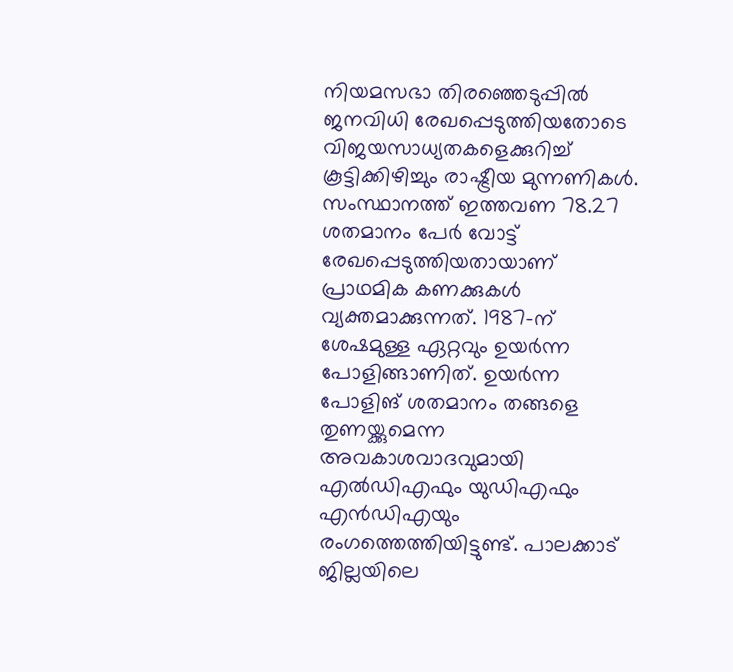നിയമസഭാ തിരഞ്ഞെടുപ്പിൽ ജനവിധി രേഖപ്പെടുത്തിയതോടെ വിജയസാധ്യതകളെക്കുറിച്ച് കൂട്ടിക്കിഴിച്ചും രാഷ്ട്രീയ മുന്നണികൾ. സംസ്ഥാനത്ത് ഇത്തവണ 78.27 ശതമാനം പേർ വോട്ട് രേഖപ്പെടുത്തിയതായാണ് പ്രാഥമിക കണക്കുകൾ വ്യക്തമാക്കുന്നത്. 1987-ന് ശേഷമുള്ള ഏറ്റവും ഉയർന്ന പോളിങ്ങാണിത്. ഉയർന്ന പോളിങ് ശതമാനം തങ്ങളെ തുണയ്ക്കുമെന്ന അവകാശവാദവുമായി എൽഡിഎഫും യുഡിഎഫും എൻഡിഎയും രംഗത്തെത്തിയിട്ടുണ്ട്. പാലക്കാട് ജില്ലയിലെ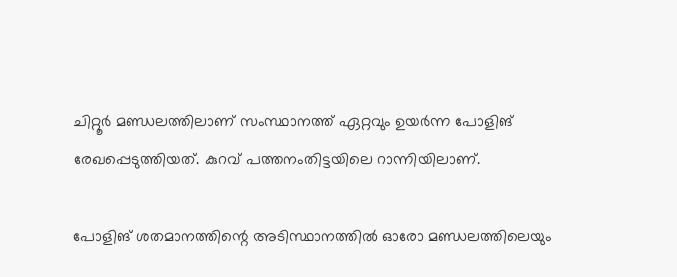ചിറ്റൂർ മണ്ഡലത്തിലാണ് സംസ്ഥാനത്ത് ഏറ്റവും ഉയർന്ന പോളിങ് രേഖപ്പെടുത്തിയത്. കുറവ് പത്തനംതിട്ടയിലെ റാന്നിയിലാണ്.

പോളിങ് ശതമാനത്തിന്റെ അടിസ്ഥാനത്തിൽ ഓരോ മണ്ഡലത്തിലെയും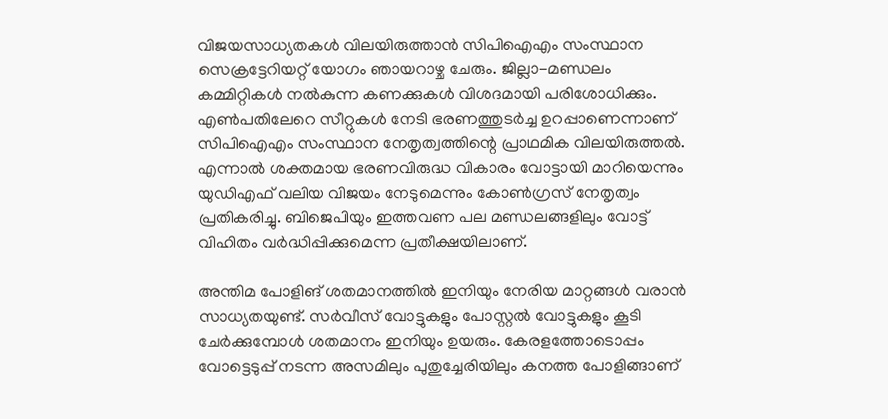വിജയസാധ്യതകൾ വിലയിരുത്താൻ സിപിഐഎം സംസ്ഥാന സെക്രട്ടേറിയറ്റ് യോഗം ഞായറാഴ്ച ചേരും. ജില്ലാ-മണ്ഡലം കമ്മിറ്റികൾ നൽകുന്ന കണക്കുകൾ വിശദമായി പരിശോധിക്കും. എൺപതിലേറെ സീറ്റുകൾ നേടി ഭരണത്തുടർച്ച ഉറപ്പാണെന്നാണ് സിപിഐഎം സംസ്ഥാന നേതൃത്വത്തിന്റെ പ്രാഥമിക വിലയിരുത്തൽ. എന്നാൽ ശക്തമായ ഭരണവിരുദ്ധ വികാരം വോട്ടായി മാറിയെന്നും യുഡിഎഫ് വലിയ വിജയം നേടുമെന്നും കോൺഗ്രസ് നേതൃത്വം പ്രതികരിച്ചു. ബിജെപിയും ഇത്തവണ പല മണ്ഡലങ്ങളിലും വോട്ട് വിഹിതം വർദ്ധിപ്പിക്കുമെന്ന പ്രതീക്ഷയിലാണ്.

അന്തിമ പോളിങ് ശതമാനത്തിൽ ഇനിയും നേരിയ മാറ്റങ്ങൾ വരാൻ സാധ്യതയുണ്ട്. സർവീസ് വോട്ടുകളും പോസ്റ്റൽ വോട്ടുകളും കൂടി ചേർക്കുമ്പോൾ ശതമാനം ഇനിയും ഉയരും. കേരളത്തോടൊപ്പം വോട്ടെടുപ്പ് നടന്ന അസമിലും പുതുച്ചേരിയിലും കനത്ത പോളിങ്ങാണ്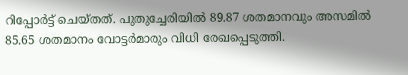റിപ്പോർട്ട് ചെയ്തത്. പുതുച്ചേരിയിൽ 89.87 ശതമാനവും അസമിൽ 85.65 ശതമാനം വോട്ടർമാരും വിധി രേഖപ്പെടുത്തി.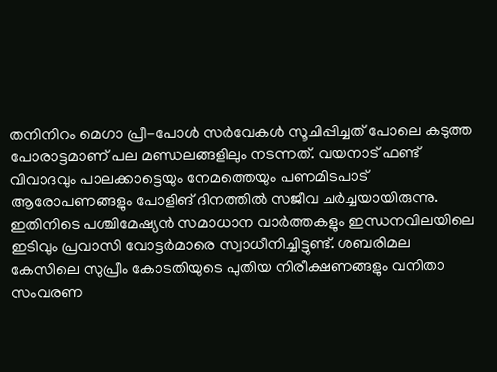തനിനിറം മെഗാ പ്രീ-പോൾ സർവേകൾ സൂചിപ്പിച്ചത് പോലെ കടുത്ത പോരാട്ടമാണ് പല മണ്ഡലങ്ങളിലും നടന്നത്. വയനാട് ഫണ്ട് വിവാദവും പാലക്കാട്ടെയും നേമത്തെയും പണമിടപാട് ആരോപണങ്ങളും പോളിങ് ദിനത്തിൽ സജീവ ചർച്ചയായിരുന്നു. ഇതിനിടെ പശ്ചിമേഷ്യൻ സമാധാന വാർത്തകളും ഇന്ധനവിലയിലെ ഇടിവും പ്രവാസി വോട്ടർമാരെ സ്വാധീനിച്ചിട്ടുണ്ട്. ശബരിമല കേസിലെ സുപ്രീം കോടതിയുടെ പുതിയ നിരീക്ഷണങ്ങളും വനിതാ സംവരണ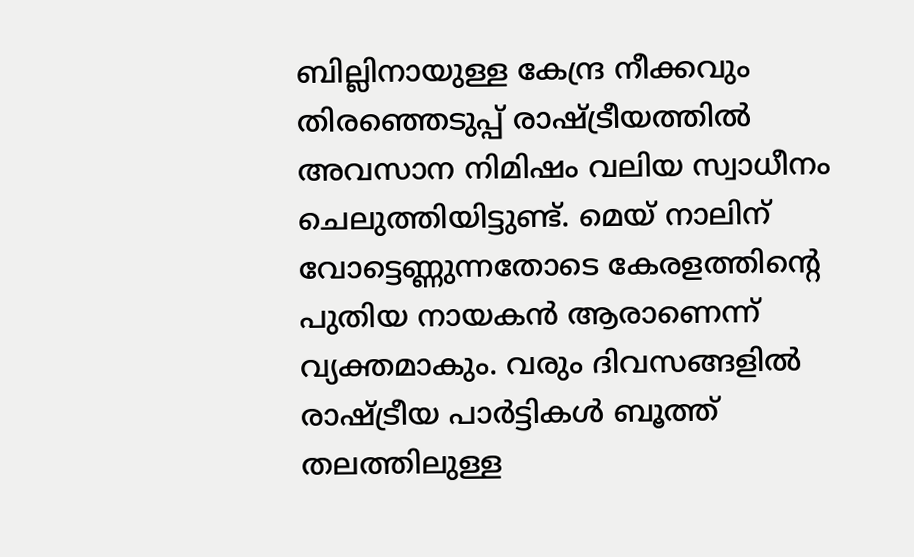ബില്ലിനായുള്ള കേന്ദ്ര നീക്കവും തിരഞ്ഞെടുപ്പ് രാഷ്ട്രീയത്തിൽ അവസാന നിമിഷം വലിയ സ്വാധീനം ചെലുത്തിയിട്ടുണ്ട്. മെയ് നാലിന് വോട്ടെണ്ണുന്നതോടെ കേരളത്തിന്റെ പുതിയ നായകൻ ആരാണെന്ന് വ്യക്തമാകും. വരും ദിവസങ്ങളിൽ രാഷ്ട്രീയ പാർട്ടികൾ ബൂത്ത് തലത്തിലുള്ള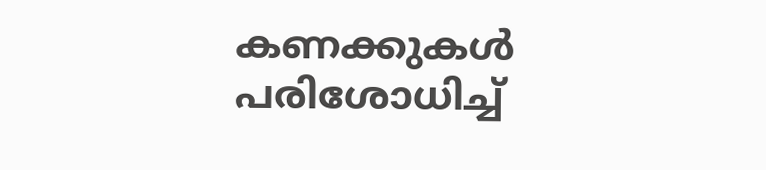കണക്കുകൾ പരിശോധിച്ച്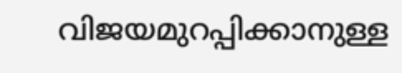വിജയമുറപ്പിക്കാനുള്ള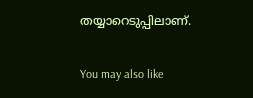തയ്യാറെടുപ്പിലാണ്.

You may also like